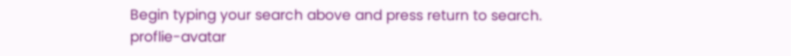Begin typing your search above and press return to search.
proflie-avatar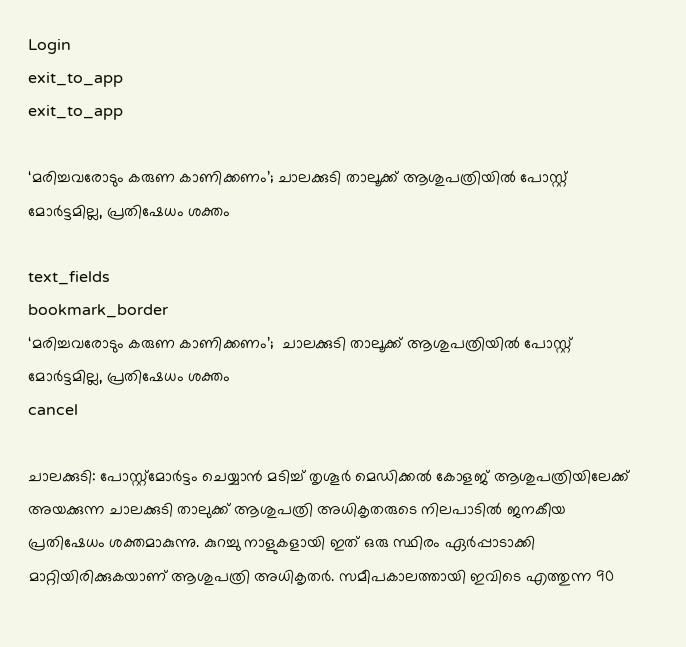Login
exit_to_app
exit_to_app

‘മരിച്ചവരോടും കരുണ കാണിക്കണം’; ചാലക്കുടി താലൂക്ക് ആശുപത്രിയിൽ പോസ്റ്റ് മോർട്ടമില്ല, പ്രതിഷേധം ശക്തം

text_fields
bookmark_border
‘മരിച്ചവരോടും കരുണ കാണിക്കണം’;  ചാലക്കുടി താലൂക്ക് ആശുപത്രിയിൽ പോസ്റ്റ് മോർട്ടമില്ല, പ്രതിഷേധം ശക്തം
cancel

ചാലക്കുടി: പോസ്റ്റ്മോർട്ടം ചെയ്യാൻ മടിച്ച് തൃശൂർ മെഡിക്കൽ കോളജ് ആശുപത്രിയിലേക്ക് അയക്കുന്ന ചാലക്കുടി താലുക്ക് ആശുപത്രി അധികൃതരുടെ നിലപാടിൽ ജനകീയ പ്രതിഷേധം ശക്തമാകുന്നു. കുറച്ചു നാളുകളായി ഇത് ഒരു സ്ഥിരം ഏർപ്പാടാക്കി മാറ്റിയിരിക്കുകയാണ് ആശുപത്രി അധികൃതർ. സമീപകാലത്തായി ഇവിടെ എത്തുന്ന 90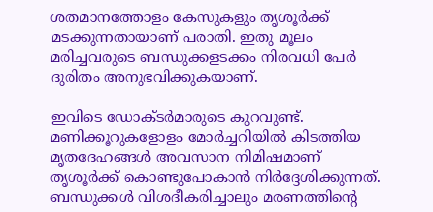ശതമാനത്തോളം കേസുകളും തൃശൂർക്ക് മടക്കുന്നതായാണ് പരാതി. ഇതു മൂലം മരിച്ചവരുടെ ബന്ധുക്കളടക്കം നിരവധി പേർ ദുരിതം അനുഭവിക്കുകയാണ്.

ഇവിടെ ഡോക്ടർമാരുടെ കുറവുണ്ട്. മണിക്കൂറുകളോളം മോർച്ചറിയിൽ കിടത്തിയ മൃതദേഹങ്ങൾ അവസാന നിമിഷമാണ് തൃശൂർക്ക് കൊണ്ടുപോകാൻ നിർദ്ദേശിക്കുന്നത്. ബന്ധുക്കൾ വിശദീകരിച്ചാലും മരണത്തിന്റെ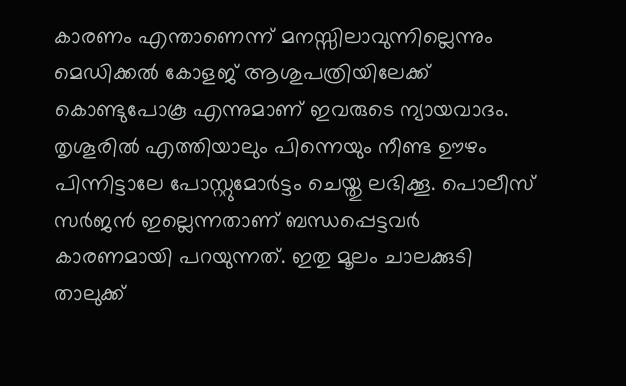കാരണം എന്താണെന്ന് മനസ്സിലാവുന്നില്ലെന്നും മെഡിക്കൽ കോളജ് ആശുപത്രിയിലേക്ക് കൊണ്ടുപോകൂ എന്നുമാണ് ഇവരുടെ ന്യായവാദം. തൃശൂരിൽ എത്തിയാലും പിന്നെയും നീണ്ട ഊഴം പിന്നിട്ടാലേ പോസ്റ്റുമോർട്ടം ചെയ്തു ലഭിക്കൂ. പൊലീസ് സർജൻ ഇല്ലെന്നതാണ് ബന്ധപ്പെട്ടവർ കാരണമായി പറയുന്നത്. ഇതു മൂലം ചാലക്കുടി താലുക്ക്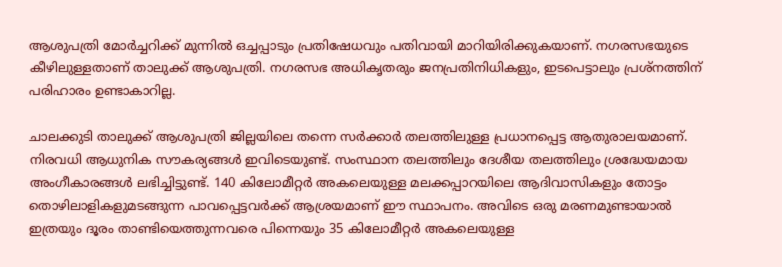ആശുപത്രി മോർച്ചറിക്ക് മുന്നിൽ ഒച്ചപ്പാടും പ്രതിഷേധവും പതിവായി മാറിയിരിക്കുകയാണ്. നഗരസഭയുടെ കീഴിലുള്ളതാണ് താലുക്ക് ആശുപത്രി. നഗരസഭ അധികൃതരും ജനപ്രതിനിധികളും, ഇടപെട്ടാലും പ്രശ്നത്തിന് പരിഹാരം ഉണ്ടാകാറില്ല.

ചാലക്കുടി താലുക്ക് ആശുപത്രി ജില്ലയിലെ തന്നെ സർക്കാർ തലത്തിലുള്ള പ്രധാനപ്പെട്ട ആതുരാലയമാണ്. നിരവധി ആധുനിക സൗകര്യങ്ങൾ ഇവിടെയുണ്ട്. സംസ്ഥാന തലത്തിലും ദേശീയ തലത്തിലും ശ്രദ്ധേയമായ അംഗീകാരങ്ങൾ ലഭിച്ചിട്ടുണ്ട്. 140 കിലോമീറ്റർ അകലെയുള്ള മലക്കപ്പാറയിലെ ആദിവാസികളും തോട്ടം തൊഴിലാളികളുമടങ്ങുന്ന പാവപ്പെട്ടവർക്ക് ആശ്രയമാണ് ഈ സ്ഥാപനം. അവിടെ ഒരു മരണമുണ്ടായാൽ ഇത്രയും ദൂരം താണ്ടിയെത്തുന്നവരെ പിന്നെയും 35 കിലോമീറ്റർ അകലെയുള്ള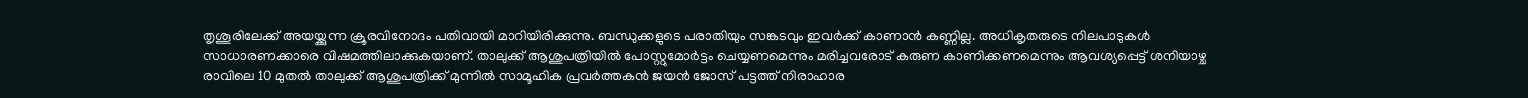തൃശൂരിലേക്ക് അയയ്ക്കുന്ന ക്രൂരവിനോദം പതിവായി മാറിയിരിക്കുന്നു. ബന്ധുക്കളുടെ പരാതിയും സങ്കടവും ഇവർക്ക് കാണാൻ കണ്ണില്ല. അധികൃതരുടെ നിലപാടുകൾ സാധാരണക്കാരെ വിഷമത്തിലാക്കുകയാണ്. താലുക്ക് ആശുപത്രിയിൽ പോസ്റ്റുമോർട്ടം ചെയ്യണമെന്നും മരിച്ചവരോട് കരുണ കാണിക്കണമെന്നും ആവശ്യപ്പെട്ട് ശനിയാഴ്ച രാവിലെ 10 മുതൽ താലുക്ക് ആശുപത്രിക്ക് മുന്നിൽ സാമൂഹിക പ്രവർത്തകൻ ജയൻ ജോസ് പട്ടത്ത് നിരാഹാര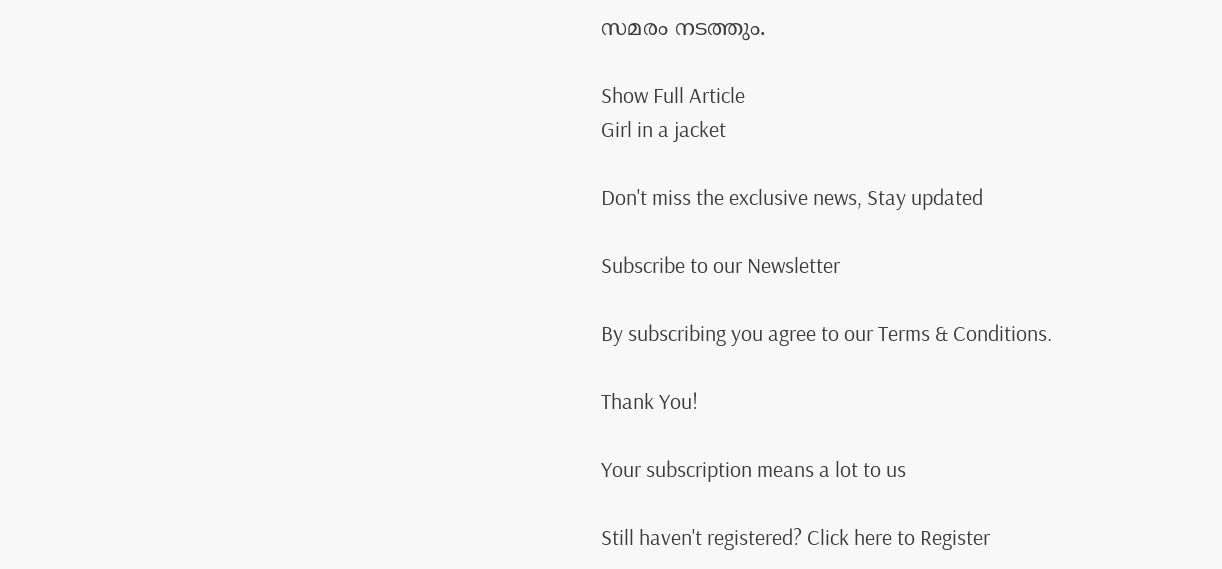സമരം നടത്തും.

Show Full Article
Girl in a jacket

Don't miss the exclusive news, Stay updated

Subscribe to our Newsletter

By subscribing you agree to our Terms & Conditions.

Thank You!

Your subscription means a lot to us

Still haven't registered? Click here to Register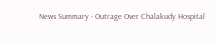News Summary - Outrage Over Chalakudy Hospital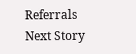Referrals
Next Story